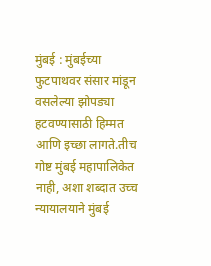मुंबई : मुंबईच्या फुटपाथवर संसार मांडून वसलेल्या झोपड्या हटवण्यासाठी हिम्मत आणि इच्छा लागते.तीच गोष्ट मुंबई महापालिकेत नाही, अशा शब्दात उच्च न्यायालयाने मुंबई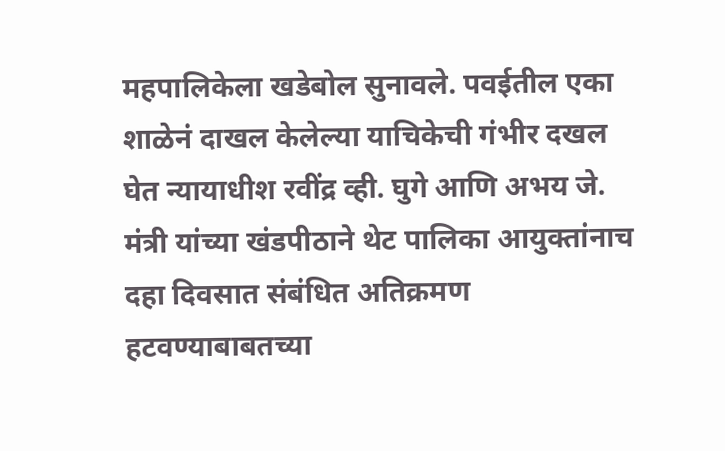महपालिकेला खडेबोल सुनावले. पवईतील एका शाळेनं दाखल केलेल्या याचिकेची गंभीर दखल घेत न्यायाधीश रवींद्र व्ही. घुगे आणि अभय जे. मंत्री यांच्या खंडपीठाने थेट पालिका आयुक्तांनाच दहा दिवसात संबंधित अतिक्रमण हटवण्याबाबतच्या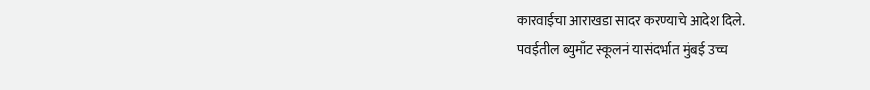कारवाईचा आराखडा सादर करण्याचे आदेश दिले.
पवईतील ब्युमाँट स्कूलनं यासंदर्भात मुंबई उच्च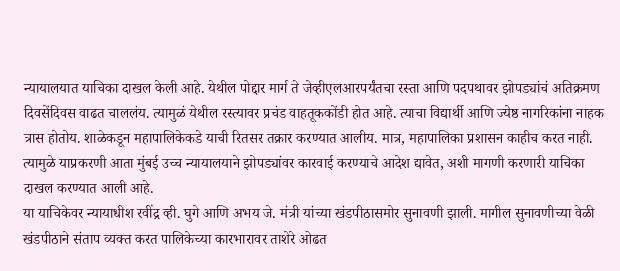न्यायालयात याचिका दाखल केली आहे. येथील पोद्दार मार्ग ते जेव्हीएलआरपर्यंतचा रस्ता आणि पदपथावर झोपड्यांचं अतिक्रमण दिवसेंदिवस वाढत चाललंय. त्यामुळं येथील रस्त्यावर प्रचंड वाहतूककोंडी होत आहे. त्याचा विद्यार्थी आणि ज्येष्ठ नागरिकांना नाहक त्रास होतोय. शाळेकडून महापालिकेकडे याची रितसर तक्रार करण्यात आलीय. मात्र, महापालिका प्रशासन काहीच करत नाही. त्यामुळे याप्रकरणी आता मुंबई उच्च न्यायालयाने झोपड्यांवर कारवाई करण्याचे आदेश द्यावेत, अशी मागणी करणारी याचिका दाखल करण्यात आली आहे.
या याचिकेवर न्यायाधीश रवींद्र व्ही. घुगे आणि अभय जे. मंत्री यांच्या खंडपीठासमोर सुनावणी झाली. मागील सुनावणीच्या वेळी खंडपीठाने संताप व्यक्त करत पालिकेच्या कारभारावर ताशेरे ओढत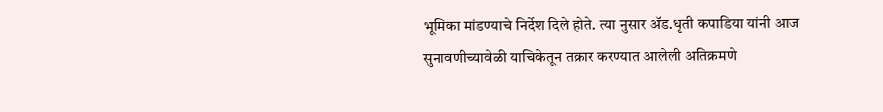भूमिका मांडण्याचे निर्देश दिले होते. त्या नुसार ॲड.धृती कपाडिया यांनी आज सुनावणीच्यावेळी याचिकेतून तक्रार करण्यात आलेली अतिक्रमणे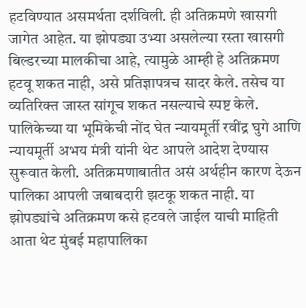हटविण्यात असमर्थता दर्शविली. ही अतिक्रमणे खासगी जागेत आहेत. या झोपड्या उभ्या असलेल्या रस्ता खासगी बिल्डरच्या मालकीचा आहे, त्यामुळे आम्ही हे अतिक्रमण हटवू शकत नाही, असे प्रतिज्ञापत्रच सादर केले. तसेच या व्यतिरिक्त जास्त सांगूच शकत नसल्याचे स्पष्ट केले.
पालिकेच्या या भूमिकेची नोंद घेत न्यायमूर्ती रवींद्र घुगे आणि न्यायमूर्ती अभय मंत्री यांनी थेट आपले आदेश देण्यास सुरूवात केली. अतिक्रमणाबातीत असं अर्थहीन कारण देऊन पालिका आपली जबाबदारी झटकू शकत नाही. या झोपड्यांचे अतिक्रमण कसे हटवले जाईल याची माहिती आता थेट मुंबई महापालिका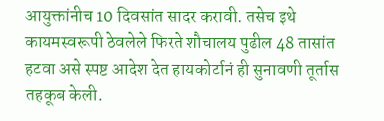आयुक्तांनीच 10 दिवसांत सादर करावी. तसेच इथे कायमस्वरूपी ठेवलेले फिरते शौचालय पुढील 48 तासांत हटवा असे स्पष्ट आदेश देत हायकोर्टानं ही सुनावणी तूर्तास तहकूब केली.